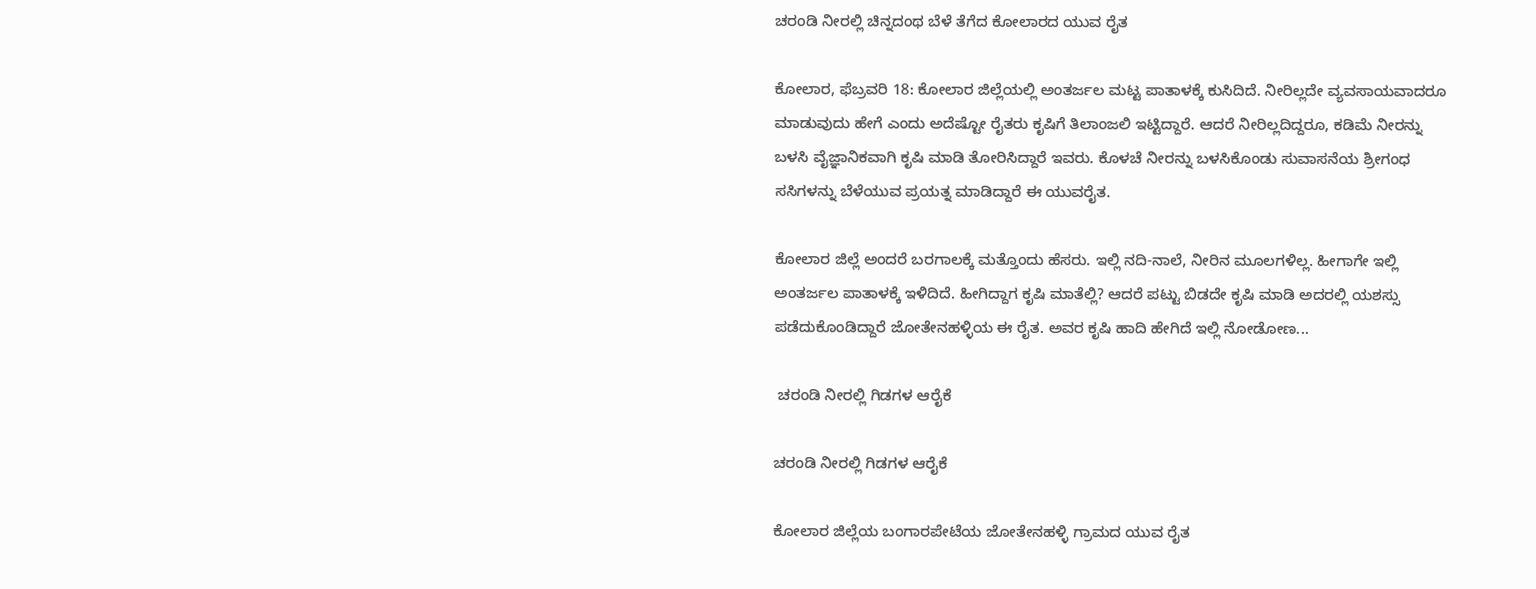ಚರಂಡಿ ನೀರಲ್ಲಿ ಚಿನ್ನದಂಥ ಬೆಳೆ ತೆಗೆದ ಕೋಲಾರದ ಯುವ ರೈತ

ಕೋಲಾರ, ಫೆಬ್ರವರಿ 18: ಕೋಲಾರ ಜಿಲ್ಲೆಯಲ್ಲಿ ಅಂತರ್ಜಲ ಮಟ್ಟ ಪಾತಾಳಕ್ಕೆ ಕುಸಿದಿದೆ. ನೀರಿಲ್ಲದೇ ವ್ಯವಸಾಯವಾದರೂ ಮಾಡುವುದು ಹೇಗೆ ಎಂದು ಅದೆಷ್ಟೋ ರೈತರು ಕೃಷಿಗೆ ತಿಲಾಂಜಲಿ ಇಟ್ಟಿದ್ದಾರೆ. ಆದರೆ ನೀರಿಲ್ಲದಿದ್ದರೂ, ಕಡಿಮೆ ನೀರನ್ನು ಬಳಸಿ ವೈಜ್ಞಾನಿಕವಾಗಿ ಕೃಷಿ ಮಾಡಿ ತೋರಿಸಿದ್ದಾರೆ ಇವರು. ಕೊಳಚೆ ನೀರನ್ನು ಬಳಸಿಕೊಂಡು ಸುವಾಸನೆಯ ಶ್ರೀಗಂಧ ಸಸಿಗಳನ್ನು ಬೆಳೆಯುವ ಪ್ರಯತ್ನ ಮಾಡಿದ್ದಾರೆ ಈ ಯುವರೈತ.

ಕೋಲಾರ ಜಿಲ್ಲೆ ಅಂದರೆ ಬರಗಾಲಕ್ಕೆ ಮತ್ತೊಂದು ಹೆಸರು. ಇಲ್ಲಿ ನದಿ-ನಾಲೆ, ನೀರಿನ ಮೂಲಗಳಿಲ್ಲ. ಹೀಗಾಗೇ ಇಲ್ಲಿ ಅಂತರ್ಜಲ ಪಾತಾಳಕ್ಕೆ ಇಳಿದಿದೆ. ಹೀಗಿದ್ದಾಗ ಕೃಷಿ ಮಾತೆಲ್ಲಿ? ಆದರೆ ಪಟ್ಟು ಬಿಡದೇ ಕೃಷಿ ಮಾಡಿ ಅದರಲ್ಲಿ ಯಶಸ್ಸು ಪಡೆದುಕೊಂಡಿದ್ದಾರೆ ಜೋತೇನಹಳ್ಳಿಯ ಈ ರೈತ. ಅವರ ಕೃಷಿ ಹಾದಿ ಹೇಗಿದೆ ಇಲ್ಲಿ ನೋಡೋಣ...

 ಚರಂಡಿ ನೀರಲ್ಲಿ ಗಿಡಗಳ ಆರೈಕೆ

ಚರಂಡಿ ನೀರಲ್ಲಿ ಗಿಡಗಳ ಆರೈಕೆ

ಕೋಲಾರ ಜಿಲ್ಲೆಯ ಬಂಗಾರಪೇಟೆಯ ಜೋತೇನಹಳ್ಳಿ ಗ್ರಾಮದ ಯುವ ರೈತ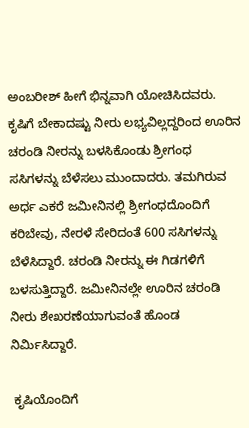ಅಂಬರೀಶ್ ಹೀಗೆ ಭಿನ್ನವಾಗಿ ಯೋಚಿಸಿದವರು. ಕೃಷಿಗೆ ಬೇಕಾದಷ್ಟು ನೀರು ಲಭ್ಯವಿಲ್ಲದ್ದರಿಂದ ಊರಿನ ಚರಂಡಿ ನೀರನ್ನು ಬಳಸಿಕೊಂಡು ಶ್ರೀಗಂಧ ಸಸಿಗಳನ್ನು ಬೆಳೆಸಲು ಮುಂದಾದರು. ತಮಗಿರುವ ಅರ್ಧ ಎಕರೆ ಜಮೀನಿನಲ್ಲಿ ಶ್ರೀಗಂಧದೊಂದಿಗೆ ಕರಿಬೇವು, ನೇರಳೆ ಸೇರಿದಂತೆ 600 ಸಸಿಗಳನ್ನು ಬೆಳೆಸಿದ್ದಾರೆ. ಚರಂಡಿ ನೀರನ್ನು ಈ ಗಿಡಗಳಿಗೆ ಬಳಸುತ್ತಿದ್ದಾರೆ. ಜಮೀನಿನಲ್ಲೇ ಊರಿನ ಚರಂಡಿ ನೀರು ಶೇಖರಣೆಯಾಗುವಂತೆ ಹೊಂಡ ನಿರ್ಮಿಸಿದ್ದಾರೆ.

 ಕೃಷಿಯೊಂದಿಗೆ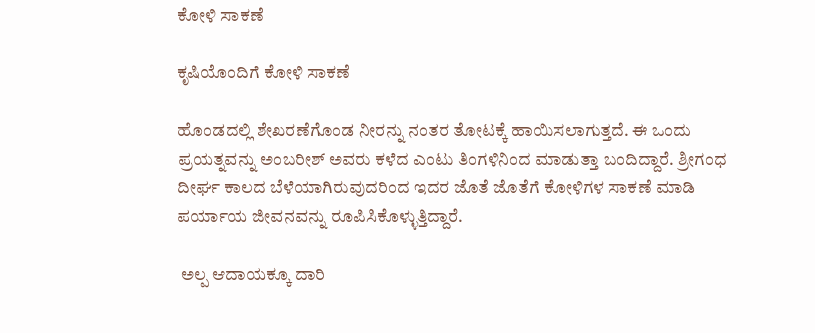ಕೋಳಿ ಸಾಕಣೆ

ಕೃಷಿಯೊಂದಿಗೆ ಕೋಳಿ ಸಾಕಣೆ

ಹೊಂಡದಲ್ಲಿ ಶೇಖರಣೆಗೊಂಡ ನೀರನ್ನು ನಂತರ ತೋಟಕ್ಕೆ ಹಾಯಿಸಲಾಗುತ್ತದೆ. ಈ ಒಂದು ಪ್ರಯತ್ನವನ್ನು ಅಂಬರೀಶ್ ಅವರು ಕಳೆದ ಎಂಟು ತಿಂಗಳಿನಿಂದ ಮಾಡುತ್ತಾ ಬಂದಿದ್ದಾರೆ. ಶ್ರೀಗಂಧ ದೀರ್ಘ ಕಾಲದ ಬೆಳೆಯಾಗಿರುವುದರಿಂದ ಇದರ ಜೊತೆ ಜೊತೆಗೆ ಕೋಳಿಗಳ ಸಾಕಣೆ ಮಾಡಿ ಪರ್ಯಾಯ ಜೀವನವನ್ನು ರೂಪಿಸಿಕೊಳ್ಳುತ್ತಿದ್ದಾರೆ.

 ಅಲ್ಪ ಆದಾಯಕ್ಕೂ ದಾರಿ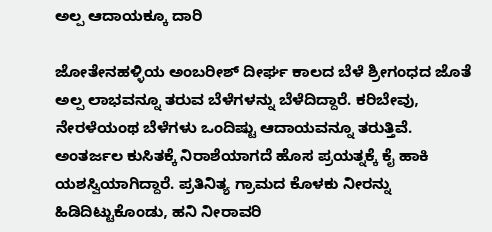ಅಲ್ಪ ಆದಾಯಕ್ಕೂ ದಾರಿ

ಜೋತೇನಹಳ್ಳಿಯ ಅಂಬರೀಶ್ ದೀರ್ಘ ಕಾಲದ ಬೆಳೆ ಶ್ರೀಗಂಧದ ಜೊತೆ ಅಲ್ಪ ಲಾಭವನ್ನೂ ತರುವ ಬೆಳೆಗಳನ್ನು ಬೆಳೆದಿದ್ದಾರೆ. ಕರಿಬೇವು, ನೇರಳೆಯಂಥ ಬೆಳೆಗಳು ಒಂದಿಷ್ಟು ಆದಾಯವನ್ನೂ ತರುತ್ತಿವೆ. ಅಂತರ್ಜಲ ಕುಸಿತಕ್ಕೆ ನಿರಾಶೆಯಾಗದೆ ಹೊಸ ಪ್ರಯತ್ನಕ್ಕೆ ಕೈ ಹಾಕಿ ಯಶಸ್ವಿಯಾಗಿದ್ದಾರೆ. ಪ್ರತಿನಿತ್ಯ ಗ್ರಾಮದ ಕೊಳಕು ನೀರನ್ನು ಹಿಡಿದಿಟ್ಟುಕೊಂಡು, ಹನಿ ನೀರಾವರಿ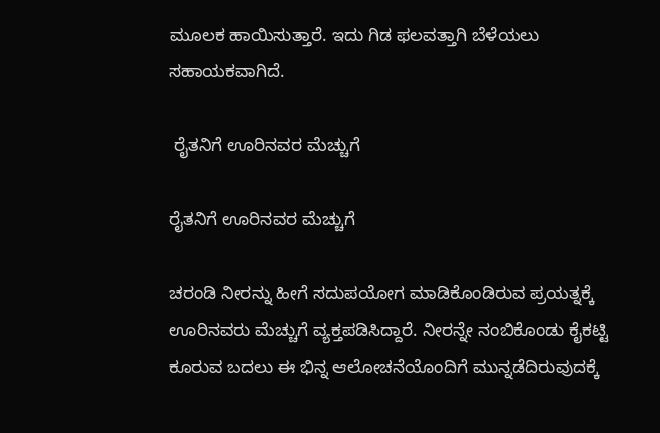ಮೂಲಕ ಹಾಯಿಸುತ್ತಾರೆ. ಇದು ಗಿಡ ಫಲವತ್ತಾಗಿ ಬೆಳೆಯಲು ಸಹಾಯಕವಾಗಿದೆ.

 ರೈತನಿಗೆ ಊರಿನವರ ಮೆಚ್ಚುಗೆ

ರೈತನಿಗೆ ಊರಿನವರ ಮೆಚ್ಚುಗೆ

ಚರಂಡಿ ನೀರನ್ನು ಹೀಗೆ ಸದುಪಯೋಗ ಮಾಡಿಕೊಂಡಿರುವ ಪ್ರಯತ್ನಕ್ಕೆ ಊರಿನವರು ಮೆಚ್ಚುಗೆ ವ್ಯಕ್ತಪಡಿಸಿದ್ದಾರೆ. ನೀರನ್ನೇ ನಂಬಿಕೊಂಡು ಕೈಕಟ್ಟಿ ಕೂರುವ ಬದಲು ಈ ಭಿನ್ನ ಆಲೋಚನೆಯೊಂದಿಗೆ ಮುನ್ನಡೆದಿರುವುದಕ್ಕೆ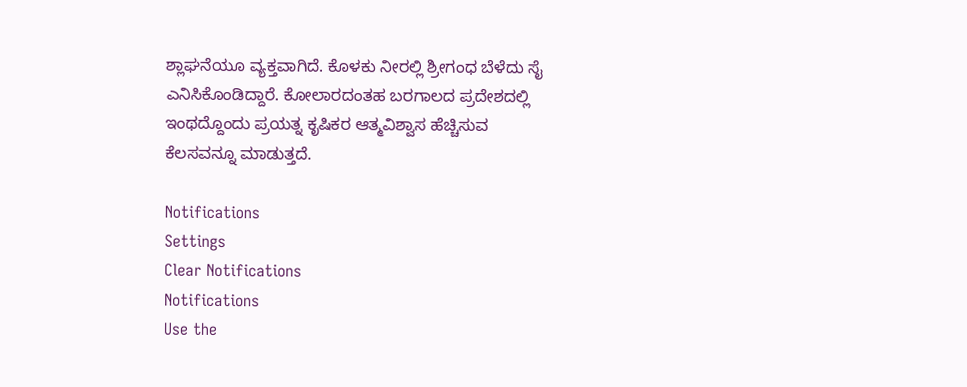ಶ್ಲಾಘನೆಯೂ ವ್ಯಕ್ತವಾಗಿದೆ. ಕೊಳಕು ನೀರಲ್ಲಿ ಶ್ರೀಗಂಧ ಬೆಳೆದು ಸೈ ಎನಿಸಿಕೊಂಡಿದ್ದಾರೆ. ಕೋಲಾರದಂತಹ ಬರಗಾಲದ ಪ್ರದೇಶದಲ್ಲಿ ಇಂಥದ್ದೊಂದು ಪ್ರಯತ್ನ ಕೃಷಿಕರ ಆತ್ಮವಿಶ್ವಾಸ ಹೆಚ್ಚಿಸುವ ಕೆಲಸವನ್ನೂ ಮಾಡುತ್ತದೆ.

Notifications
Settings
Clear Notifications
Notifications
Use the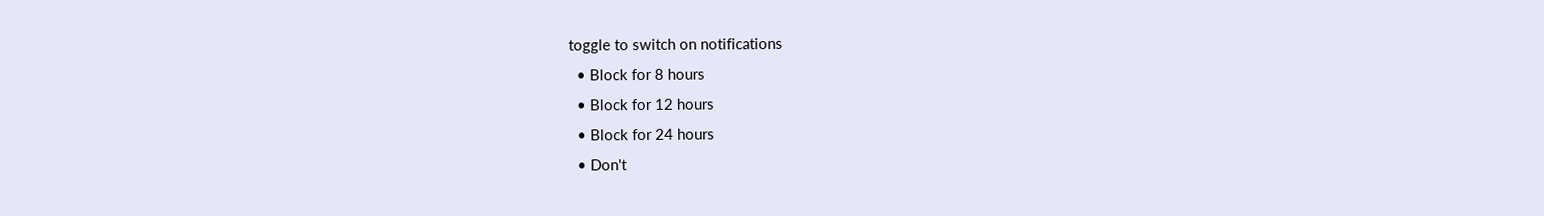toggle to switch on notifications
  • Block for 8 hours
  • Block for 12 hours
  • Block for 24 hours
  • Don't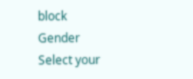block
Gender
Select your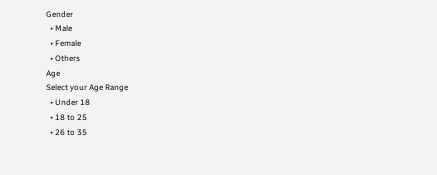Gender
  • Male
  • Female
  • Others
Age
Select your Age Range
  • Under 18
  • 18 to 25
  • 26 to 35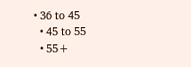• 36 to 45
  • 45 to 55
  • 55+